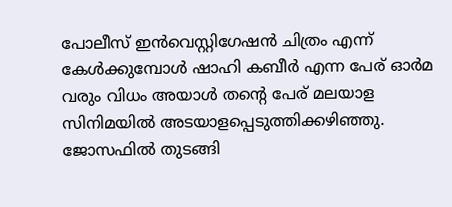പോലീസ് ഇൻവെസ്റ്റിഗേഷൻ ചിത്രം എന്ന് കേൾക്കുമ്പോൾ ഷാഹി കബീർ എന്ന പേര് ഓർമ വരും വിധം അയാൾ തന്റെ പേര് മലയാള സിനിമയിൽ അടയാളപ്പെടുത്തിക്കഴിഞ്ഞു. ജോസഫിൽ തുടങ്ങി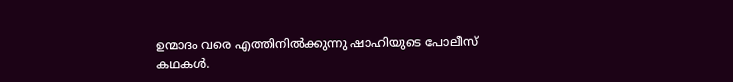ഉന്മാദം വരെ എത്തിനിൽക്കുന്നു ഷാഹിയുടെ പോലീസ് കഥകൾ.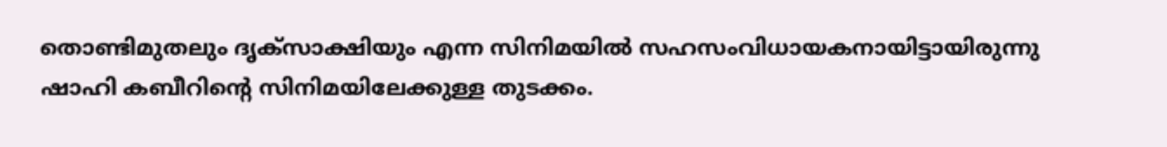തൊണ്ടിമുതലും ദൃക്സാക്ഷിയും എന്ന സിനിമയിൽ സഹസംവിധായകനായിട്ടായിരുന്നു ഷാഹി കബീറിന്റെ സിനിമയിലേക്കുള്ള തുടക്കം.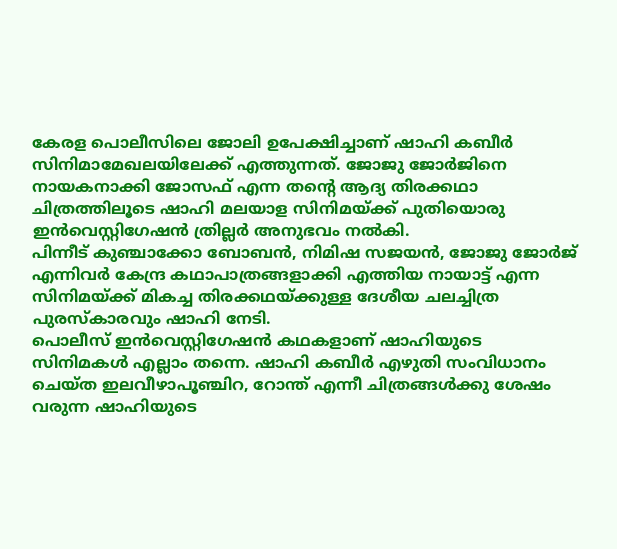കേരള പൊലീസിലെ ജോലി ഉപേക്ഷിച്ചാണ് ഷാഹി കബീർ സിനിമാമേഖലയിലേക്ക് എത്തുന്നത്. ജോജു ജോർജിനെ നായകനാക്കി ജോസഫ് എന്ന തന്റെ ആദ്യ തിരക്കഥാ ചിത്രത്തിലൂടെ ഷാഹി മലയാള സിനിമയ്ക്ക് പുതിയൊരു ഇൻവെസ്റ്റിഗേഷൻ ത്രില്ലർ അനുഭവം നൽകി.
പിന്നീട് കുഞ്ചാക്കോ ബോബൻ, നിമിഷ സജയൻ, ജോജു ജോർജ് എന്നിവർ കേന്ദ്ര കഥാപാത്രങ്ങളാക്കി എത്തിയ നായാട്ട് എന്ന സിനിമയ്ക്ക് മികച്ച തിരക്കഥയ്ക്കുള്ള ദേശീയ ചലച്ചിത്ര പുരസ്കാരവും ഷാഹി നേടി.
പൊലീസ് ഇൻവെസ്റ്റിഗേഷൻ കഥകളാണ് ഷാഹിയുടെ സിനിമകൾ എല്ലാം തന്നെ. ഷാഹി കബീർ എഴുതി സംവിധാനം ചെയ്ത ഇലവീഴാപൂഞ്ചിറ, റോന്ത് എന്നീ ചിത്രങ്ങൾക്കു ശേഷം വരുന്ന ഷാഹിയുടെ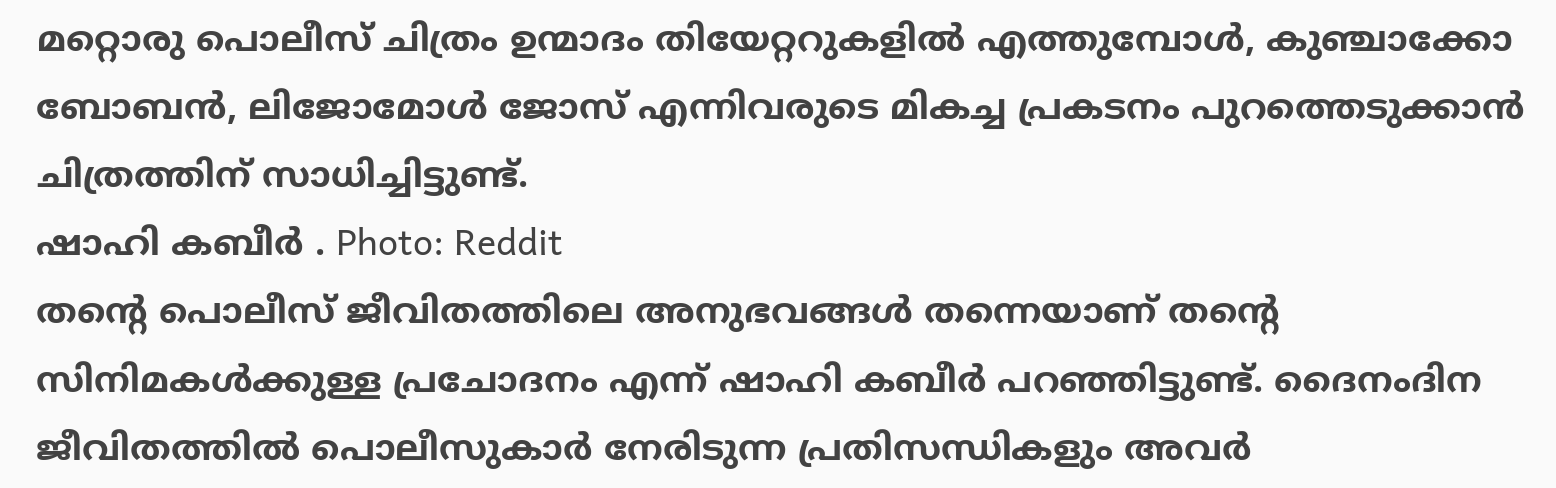മറ്റൊരു പൊലീസ് ചിത്രം ഉന്മാദം തിയേറ്ററുകളിൽ എത്തുമ്പോൾ, കുഞ്ചാക്കോ ബോബൻ, ലിജോമോൾ ജോസ് എന്നിവരുടെ മികച്ച പ്രകടനം പുറത്തെടുക്കാൻ ചിത്രത്തിന് സാധിച്ചിട്ടുണ്ട്.
ഷാഹി കബീർ . Photo: Reddit
തന്റെ പൊലീസ് ജീവിതത്തിലെ അനുഭവങ്ങൾ തന്നെയാണ് തന്റെ സിനിമകൾക്കുള്ള പ്രചോദനം എന്ന് ഷാഹി കബീർ പറഞ്ഞിട്ടുണ്ട്. ദൈനംദിന ജീവിതത്തിൽ പൊലീസുകാർ നേരിടുന്ന പ്രതിസന്ധികളും അവർ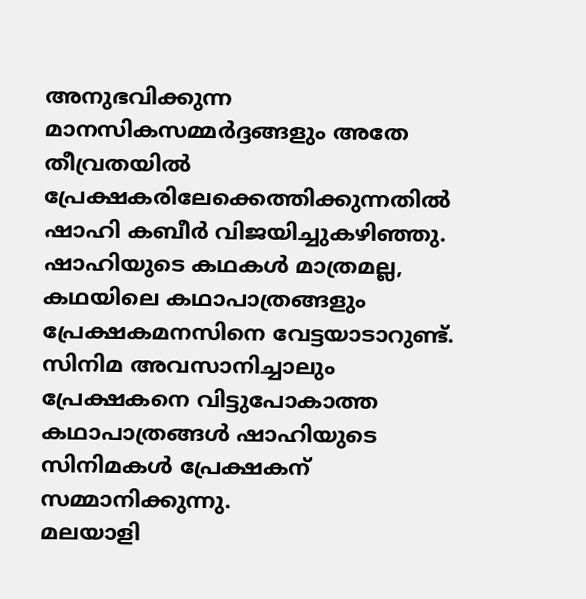അനുഭവിക്കുന്ന മാനസികസമ്മർദ്ദങ്ങളും അതേ തീവ്രതയിൽ പ്രേക്ഷകരിലേക്കെത്തിക്കുന്നതിൽ ഷാഹി കബീർ വിജയിച്ചുകഴിഞ്ഞു.
ഷാഹിയുടെ കഥകൾ മാത്രമല്ല, കഥയിലെ കഥാപാത്രങ്ങളും പ്രേക്ഷകമനസിനെ വേട്ടയാടാറുണ്ട്. സിനിമ അവസാനിച്ചാലും പ്രേക്ഷകനെ വിട്ടുപോകാത്ത കഥാപാത്രങ്ങൾ ഷാഹിയുടെ സിനിമകൾ പ്രേക്ഷകന് സമ്മാനിക്കുന്നു.
മലയാളി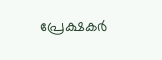പ്രേക്ഷകർ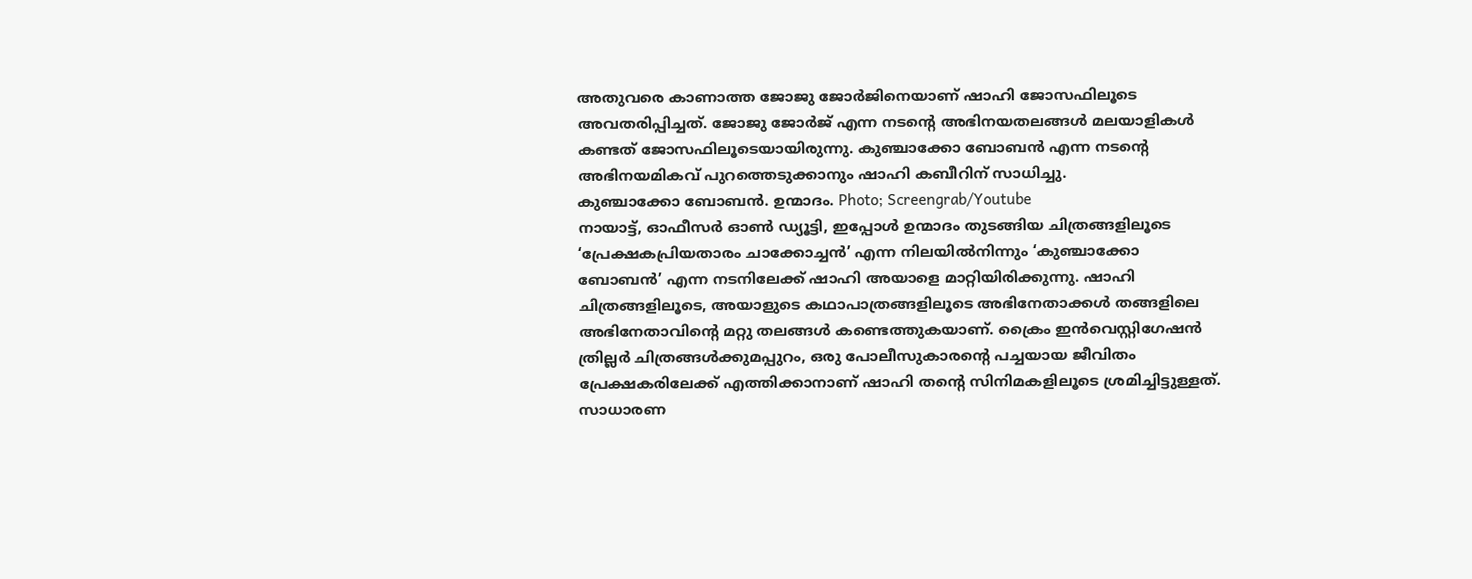അതുവരെ കാണാത്ത ജോജു ജോർജിനെയാണ് ഷാഹി ജോസഫിലൂടെ അവതരിപ്പിച്ചത്. ജോജു ജോർജ് എന്ന നടന്റെ അഭിനയതലങ്ങൾ മലയാളികൾ കണ്ടത് ജോസഫിലൂടെയായിരുന്നു. കുഞ്ചാക്കോ ബോബൻ എന്ന നടന്റെ അഭിനയമികവ് പുറത്തെടുക്കാനും ഷാഹി കബീറിന് സാധിച്ചു.
കുഞ്ചാക്കോ ബോബൻ. ഉന്മാദം. Photo; Screengrab/Youtube
നായാട്ട്, ഓഫീസർ ഓൺ ഡ്യൂട്ടി, ഇപ്പോൾ ഉന്മാദം തുടങ്ങിയ ചിത്രങ്ങളിലൂടെ ‘പ്രേക്ഷകപ്രിയതാരം ചാക്കോച്ചൻ’ എന്ന നിലയിൽനിന്നും ‘കുഞ്ചാക്കോ ബോബൻ’ എന്ന നടനിലേക്ക് ഷാഹി അയാളെ മാറ്റിയിരിക്കുന്നു. ഷാഹി ചിത്രങ്ങളിലൂടെ, അയാളുടെ കഥാപാത്രങ്ങളിലൂടെ അഭിനേതാക്കൾ തങ്ങളിലെ അഭിനേതാവിന്റെ മറ്റു തലങ്ങൾ കണ്ടെത്തുകയാണ്. ക്രൈം ഇൻവെസ്റ്റിഗേഷൻ ത്രില്ലർ ചിത്രങ്ങൾക്കുമപ്പുറം, ഒരു പോലീസുകാരന്റെ പച്ചയായ ജീവിതം പ്രേക്ഷകരിലേക്ക് എത്തിക്കാനാണ് ഷാഹി തന്റെ സിനിമകളിലൂടെ ശ്രമിച്ചിട്ടുള്ളത്.
സാധാരണ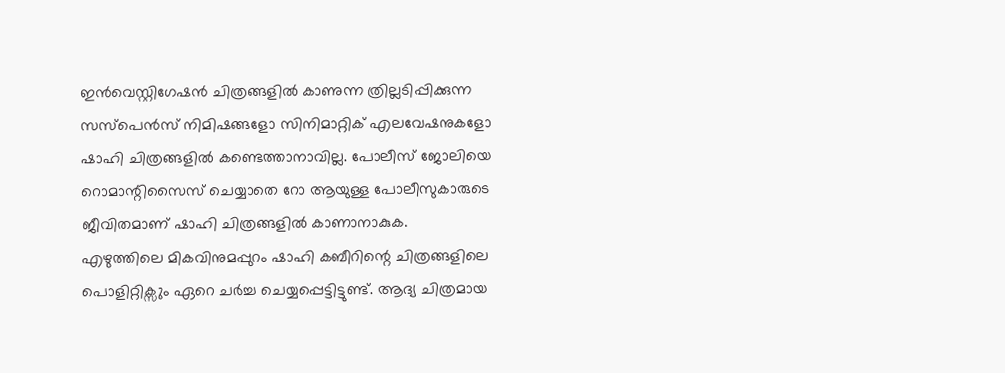ഇൻവെസ്റ്റിഗേഷൻ ചിത്രങ്ങളിൽ കാണുന്ന ത്രില്ലടിപ്പിക്കുന്ന സസ്പെൻസ് നിമിഷങ്ങളോ സിനിമാറ്റിക് എലവേഷനുകളോ ഷാഹി ചിത്രങ്ങളിൽ കണ്ടെത്താനാവില്ല. പോലീസ് ജോലിയെ റൊമാന്റിസൈസ് ചെയ്യാതെ റോ ആയുള്ള പോലീസുകാരുടെ ജീവിതമാണ് ഷാഹി ചിത്രങ്ങളിൽ കാണാനാകുക.
എഴുത്തിലെ മികവിനുമപ്പുറം ഷാഹി കബീറിന്റെ ചിത്രങ്ങളിലെ പൊളിറ്റിക്സും ഏറെ ചർച്ച ചെയ്യപ്പെട്ടിട്ടുണ്ട്. ആദ്യ ചിത്രമായ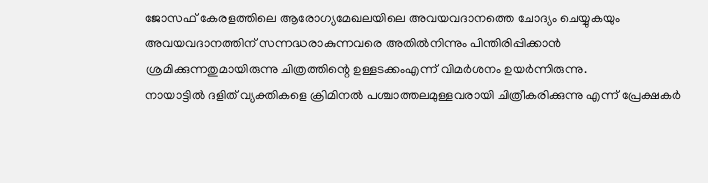ജോസഫ് കേരളത്തിലെ ആരോഗ്യമേഖലയിലെ അവയവദാനത്തെ ചോദ്യം ചെയ്യുകയും അവയവദാനത്തിന് സന്നദ്ധരാകുന്നവരെ അതിൽനിന്നും പിന്തിരിപ്പിക്കാൻ ശ്രമിക്കുന്നതുമായിരുന്നു ചിത്രത്തിന്റെ ഉള്ളടക്കംഎന്ന് വിമർശനം ഉയർന്നിരുന്നു.
നായാട്ടിൽ ദളിത് വ്യക്തികളെ ക്രിമിനൽ പശ്ചാത്തലമുള്ളവരായി ചിത്രീകരിക്കുന്നു എന്ന് പ്രേക്ഷകർ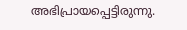അഭിപ്രായപ്പെട്ടിരുന്നു.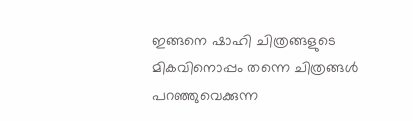ഇങ്ങനെ ഷാഹി ചിത്രങ്ങളുടെ മികവിനൊപ്പം തന്നെ ചിത്രങ്ങൾ പറഞ്ഞുവെക്കുന്ന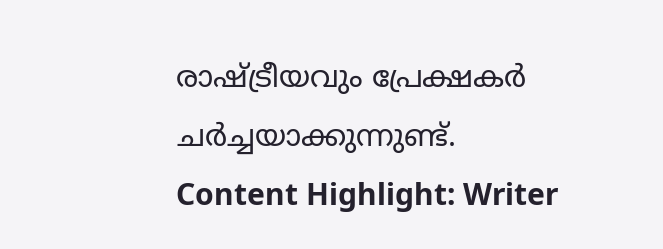രാഷ്ട്രീയവും പ്രേക്ഷകർ ചർച്ചയാക്കുന്നുണ്ട്.
Content Highlight: Writer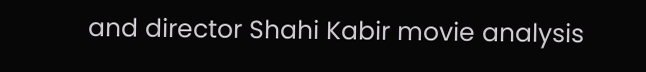and director Shahi Kabir movie analysis